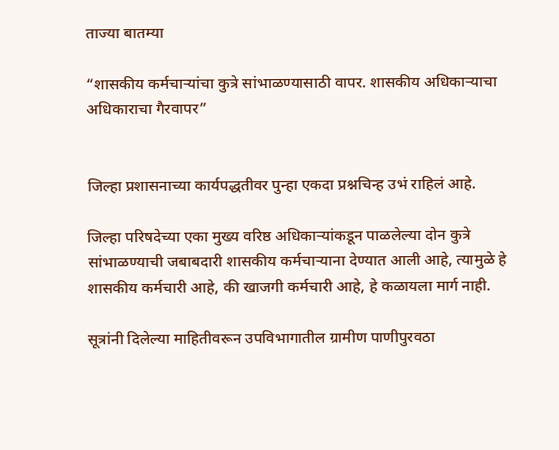ताज्या बातम्या

“शासकीय कर्मचाऱ्यांचा कुत्रे सांभाळण्यासाठी वापर. शासकीय अधिकाऱ्याचा अधिकाराचा गैरवापर”


जिल्हा प्रशासनाच्या कार्यपद्धतीवर पुन्हा एकदा प्रश्नचिन्ह उभं राहिलं आहे.

जिल्हा परिषदेच्या एका मुख्य वरिष्ठ अधिकाऱ्यांकडून पाळलेल्या दोन कुत्रे सांभाळण्याची जबाबदारी शासकीय कर्मचाऱ्याना देण्यात आली आहे, त्यामुळे हे शासकीय कर्मचारी आहे, की खाजगी कर्मचारी आहे, हे कळायला मार्ग नाही.

सूत्रांनी दिलेल्या माहितीवरून उपविभागातील ग्रामीण पाणीपुरवठा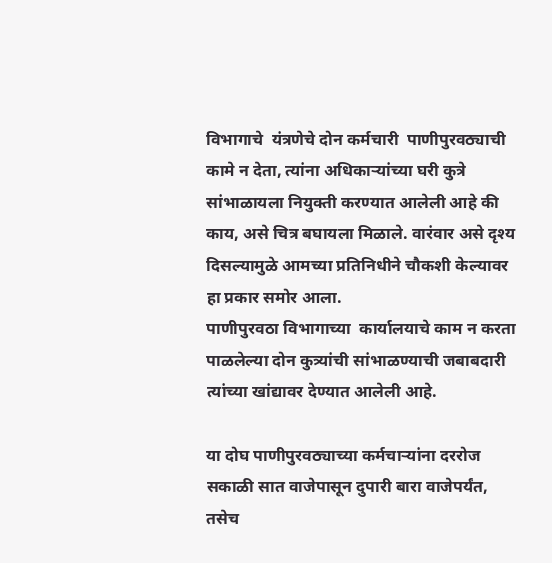विभागाचे  यंत्रणेचे दोन कर्मचारी  पाणीपुरवठ्याची कामे न देता, त्यांना अधिकाऱ्यांच्या घरी कुत्रे सांभाळायला नियुक्ती करण्यात आलेली आहे की काय, असे चित्र बघायला मिळाले. वारंवार असे दृश्य दिसल्यामुळे आमच्या प्रतिनिधीने चौकशी केल्यावर हा प्रकार समोर आला.
पाणीपुरवठा विभागाच्या  कार्यालयाचे काम न करता पाळलेल्या दोन कुत्र्यांची सांभाळण्याची जबाबदारी त्यांच्या खांद्यावर देण्यात आलेली आहे.

या दोघ पाणीपुरवठ्याच्या कर्मचाऱ्यांना दररोज सकाळी सात वाजेपासून दुपारी बारा वाजेपर्यंत, तसेच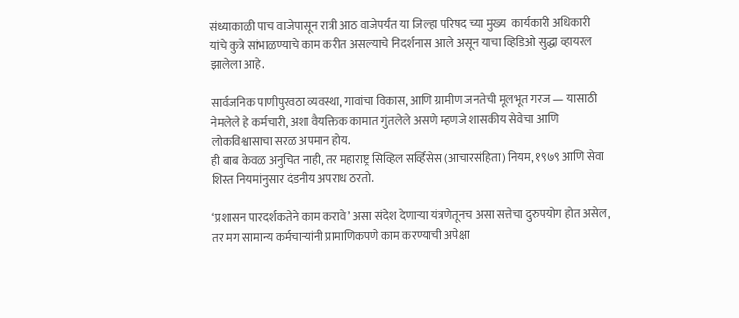संध्याकाळी पाच वाजेपासून रात्री आठ वाजेपर्यंत या जिल्हा परिषद च्या मुख्य  कार्यकारी अधिकारी यांचे कुत्रे सांभाळण्याचे काम करीत असल्याचे निदर्शनास आले असून याचा व्हिडिओ सुद्धा व्हायरल झालेला आहे.

सार्वजनिक पाणीपुरवठा व्यवस्था, गावांचा विकास, आणि ग्रामीण जनतेची मूलभूत गरज — यासाठी नेमलेले हे कर्मचारी, अशा वैयक्तिक कामात गुंतलेले असणे म्हणजे शासकीय सेवेचा आणि लोकविश्वासाचा सरळ अपमान होय.
ही बाब केवळ अनुचित नाही, तर महाराष्ट्र सिव्हिल सर्व्हिसेस (आचारसंहिता) नियम, १९७९ आणि सेवा शिस्त नियमांनुसार दंडनीय अपराध ठरतो.

‘प्रशासन पारदर्शकतेने काम करावे’ असा संदेश देणाऱ्या यंत्रणेतूनच असा सत्तेचा दुरुपयोग होत असेल, तर मग सामान्य कर्मचाऱ्यांनी प्रामाणिकपणे काम करण्याची अपेक्षा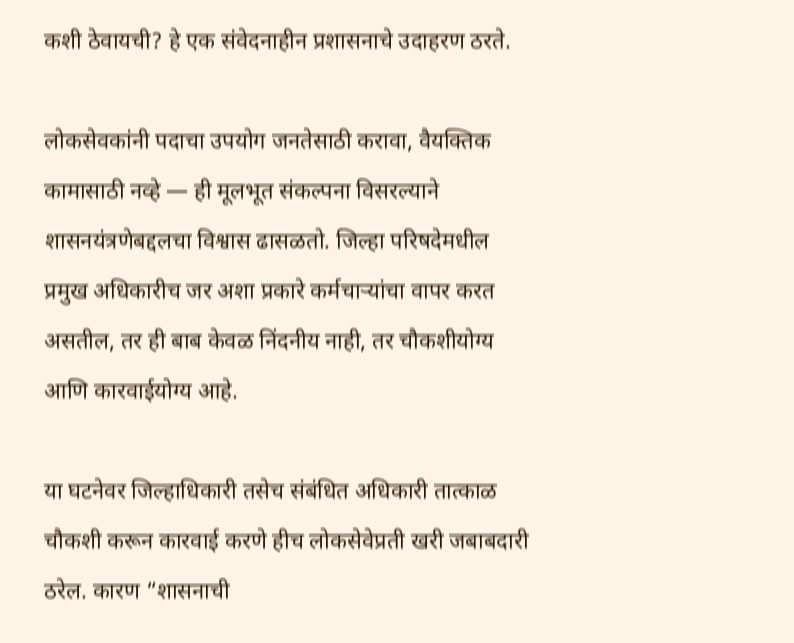कशी ठेवायची? हे एक संवेदनाहीन प्रशासनाचे उदाहरण ठरते.

लोकसेवकांनी पदाचा उपयोग जनतेसाठी करावा, वैयक्तिक कामासाठी नव्हे — ही मूलभूत संकल्पना विसरल्याने शासनयंत्रणेबद्दलचा विश्वास ढासळतो. जिल्हा परिषदेमधील प्रमुख अधिकारीच जर अशा प्रकारे कर्मचाऱ्यांचा वापर करत असतील, तर ही बाब केवळ निंदनीय नाही, तर चौकशीयोग्य आणि कारवाईयोग्य आहे.

या घटनेवर जिल्हाधिकारी तसेच संबंधित अधिकारी तात्काळ चौकशी करून कारवाई करणे हीच लोकसेवेप्रती खरी जबाबदारी ठरेल. कारण “शासनाची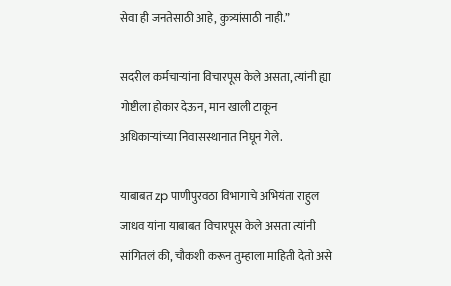सेवा ही जनतेसाठी आहे, कुत्र्यांसाठी नाही.”

सदरील कर्मचाऱ्यांना विचारपूस केले असता, त्यांनी ह्या गोष्टीला होकार देऊन, मान खाली टाकून अधिकाऱ्यांच्या निवासस्थानात निघून गेले.

याबाबत zp पाणीपुरवठा विभागाचे अभियंता राहुल जाधव यांना याबाबत विचारपूस केले असता त्यांनी सांगितलं की, चौकशी करून तुम्हाला माहिती देतो असे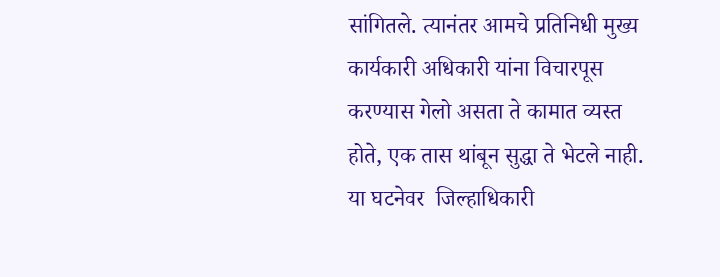सांगितले. त्यानंतर आमचे प्रतिनिधी मुख्य कार्यकारी अधिकारी यांना विचारपूस करण्यास गेलो असता ते कामात व्यस्त होते, एक तास थांबून सुद्धा ते भेटले नाही. या घटनेवर  जिल्हाधिकारी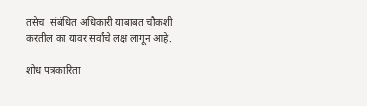तसेच  संबंधित अधिकारी याबाबत चौकशी करतील का यावर सर्वांचे लक्ष लागून आहे.

शोध पत्रकारिता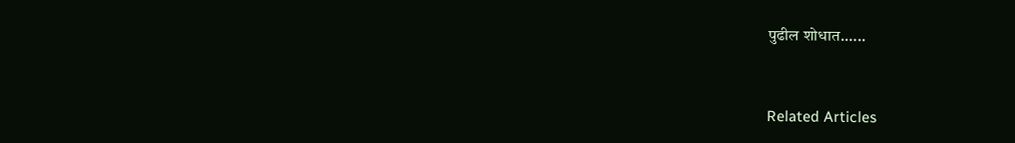पुढील शोधात.…..


Related Articles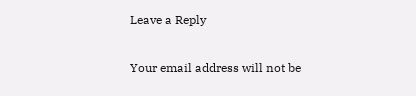Leave a Reply

Your email address will not be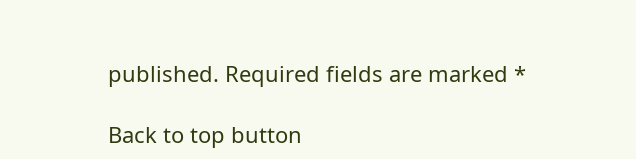published. Required fields are marked *

Back to top button